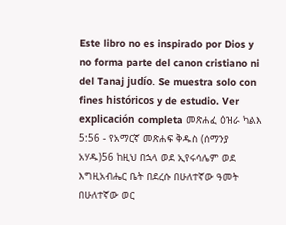Este libro no es inspirado por Dios y no forma parte del canon cristiano ni del Tanaj judío. Se muestra solo con fines históricos y de estudio. Ver explicación completa መጽሐፈ ዕዝራ ካልእ 5:56 - የአማርኛ መጽሐፍ ቅዱስ (ሰማንያ አሃዱ)56 ከዚህ በኋላ ወደ ኢየሩሳሌም ወደ እግዚአብሔር ቤት በደረሱ በሁለተኛው ዓመት በሁለተኛው ወር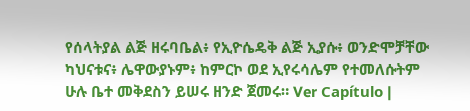የሰላትያል ልጅ ዘሩባቤል፥ የኢዮሴዴቅ ልጅ ኢያሱ፥ ወንድሞቻቸው ካህናቱና፥ ሌዋውያኑም፥ ከምርኮ ወደ ኢየሩሳሌም የተመለሱትም ሁሉ ቤተ መቅደስን ይሠሩ ዘንድ ጀመሩ። Ver Capítulo |